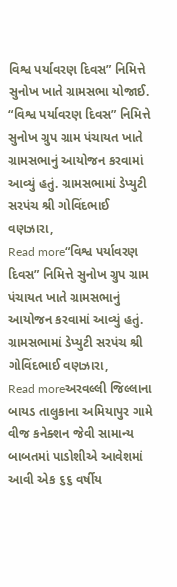વિશ્વ પર્યાવરણ દિવસ” નિમિત્તે સુનોખ ખાતે ગ્રામસભા યોજાઈ.
“વિશ્વ પર્યાવરણ દિવસ” નિમિત્તે સુનોખ ગ્રુપ ગ્રામ પંચાયત ખાતે ગ્રામસભાનું આયોજન કરવામાં આવ્યું હતું. ગ્રામસભામાં ડેપ્યુટી સરપંચ શ્રી ગોવિંદભાઈ વણઝારા,
Read more“વિશ્વ પર્યાવરણ દિવસ” નિમિત્તે સુનોખ ગ્રુપ ગ્રામ પંચાયત ખાતે ગ્રામસભાનું આયોજન કરવામાં આવ્યું હતું. ગ્રામસભામાં ડેપ્યુટી સરપંચ શ્રી ગોવિંદભાઈ વણઝારા,
Read moreઅરવલ્લી જિલ્લાના બાયડ તાલુકાના અમિયાપુર ગામે વીજ કનેક્શન જેવી સામાન્ય બાબતમાં પાડોશીએ આવેશમાં આવી એક ૬૬ વર્ષીય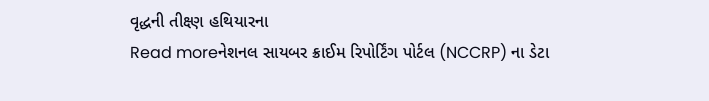વૃદ્ધની તીક્ષ્ણ હથિયારના
Read moreનેશનલ સાયબર ક્રાઈમ રિપોર્ટિંગ પોર્ટલ (NCCRP) ના ડેટા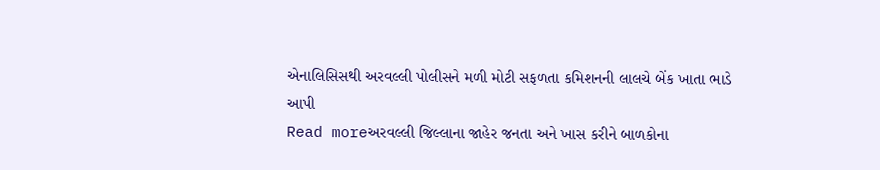એનાલિસિસથી અરવલ્લી પોલીસને મળી મોટી સફળતા કમિશનની લાલચે બેંક ખાતા ભાડે આપી
Read moreઅરવલ્લી જિલ્લાના જાહેર જનતા અને ખાસ કરીને બાળકોના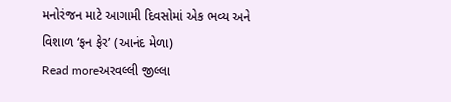મનોરંજન માટે આગામી દિવસોમાં એક ભવ્ય અને વિશાળ ‘ફન ફેર’ (આનંદ મેળા)
Read moreઅરવલ્લી જીલ્લા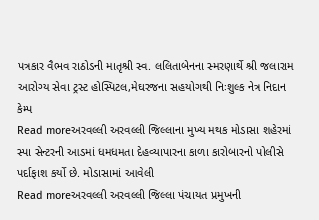પત્રકાર વૈભવ રાઠોડની માતૃશ્રી સ્વ. લલિતાબેનના સ્મરણાર્થે શ્રી જલારામ આરોગ્ય સેવા ટ્રસ્ટ હોસ્પિટલ,મેઘરજના સહયોગથી નિઃશુલ્ક નેત્ર નિદાન કેમ્પ
Read moreઅરવલ્લી અરવલ્લી જિલ્લાના મુખ્ય મથક મોડાસા શહેરમાં સ્પા સેન્ટરની આડમાં ધમધમતા દેહવ્યાપારના કાળા કારોબારનો પોલીસે પર્દાફાશ કર્યો છે. મોડાસામાં આવેલી
Read moreઅરવલ્લી અરવલ્લી જિલ્લા પંચાયત પ્રમુખની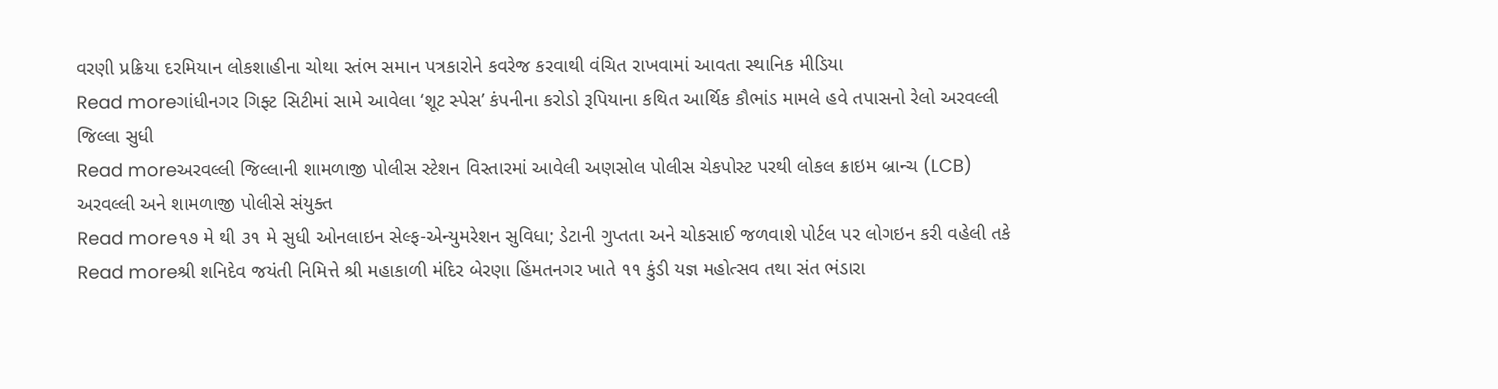વરણી પ્રક્રિયા દરમિયાન લોકશાહીના ચોથા સ્તંભ સમાન પત્રકારોને કવરેજ કરવાથી વંચિત રાખવામાં આવતા સ્થાનિક મીડિયા
Read moreગાંધીનગર ગિફ્ટ સિટીમાં સામે આવેલા ‘શૂટ સ્પેસ’ કંપનીના કરોડો રૂપિયાના કથિત આર્થિક કૌભાંડ મામલે હવે તપાસનો રેલો અરવલ્લી જિલ્લા સુધી
Read moreઅરવલ્લી જિલ્લાની શામળાજી પોલીસ સ્ટેશન વિસ્તારમાં આવેલી અણસોલ પોલીસ ચેકપોસ્ટ પરથી લોકલ ક્રાઇમ બ્રાન્ચ (LCB) અરવલ્લી અને શામળાજી પોલીસે સંયુક્ત
Read more૧૭ મે થી ૩૧ મે સુધી ઓનલાઇન સેલ્ફ-એન્યુમરેશન સુવિધા; ડેટાની ગુપ્તતા અને ચોકસાઈ જળવાશે પોર્ટલ પર લોગઇન કરી વહેલી તકે
Read moreશ્રી શનિદેવ જયંતી નિમિત્તે શ્રી મહાકાળી મંદિર બેરણા હિંમતનગર ખાતે ૧૧ કુંડી યજ્ઞ મહોત્સવ તથા સંત ભંડારા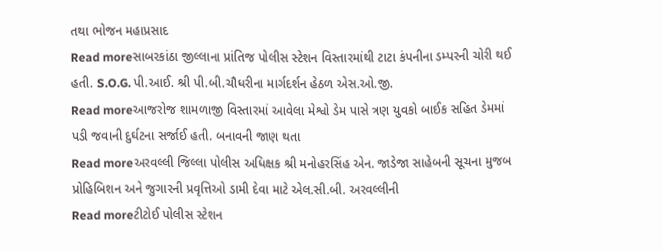તથા ભોજન મહાપ્રસાદ
Read moreસાબરકાંઠા જીલ્લાના પ્રાંતિજ પોલીસ સ્ટેશન વિસ્તારમાંથી ટાટા કંપનીના ડમ્પરની ચોરી થઈ હતી. S.O.G. પી.આઈ. શ્રી પી.બી.ચૌધરીના માર્ગદર્શન હેઠળ એસ.ઓ.જી.
Read moreઆજરોજ શામળાજી વિસ્તારમાં આવેલા મેશ્વો ડેમ પાસે ત્રણ યુવકો બાઈક સહિત ડેમમાં પડી જવાની દુર્ઘટના સર્જાઈ હતી. બનાવની જાણ થતા
Read moreઅરવલ્લી જિલ્લા પોલીસ અધિક્ષક શ્રી મનોહરસિંહ એન. જાડેજા સાહેબની સૂચના મુજબ પ્રોહિબિશન અને જુગારની પ્રવૃત્તિઓ ડામી દેવા માટે એલ.સી.બી. અરવલ્લીની
Read moreટીટોઈ પોલીસ સ્ટેશન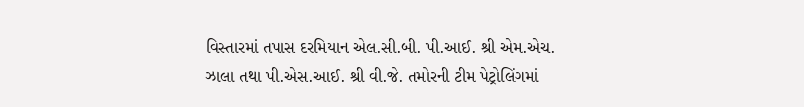વિસ્તારમાં તપાસ દરમિયાન એલ.સી.બી. પી.આઈ. શ્રી એમ.એચ. ઝાલા તથા પી.એસ.આઈ. શ્રી વી.જે. તમોરની ટીમ પેટ્રોલિંગમાં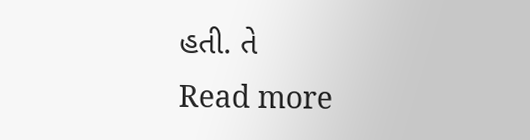હતી. તે
Read more